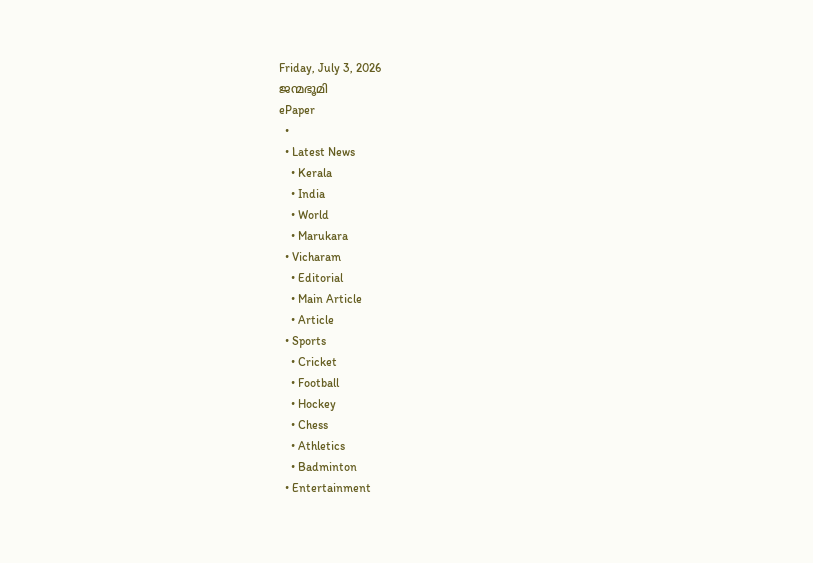Friday, July 3, 2026
ജന്മഭൂമി
ePaper
  •
  • Latest News
    • Kerala
    • India
    • World
    • Marukara
  • Vicharam
    • Editorial
    • Main Article
    • Article
  • Sports
    • Cricket
    • Football
    • Hockey
    • Chess
    • Athletics
    • Badminton
  • Entertainment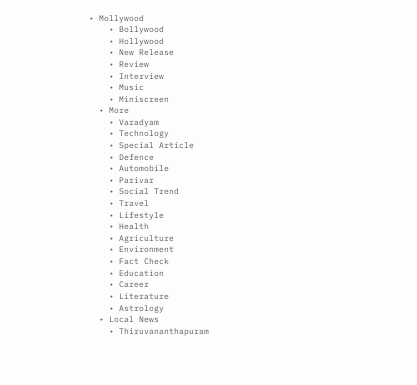• Mollywood
    • Bollywood
    • Hollywood
    • New Release
    • Review
    • Interview
    • Music
    • Miniscreen
  • More
    • Varadyam
    • Technology
    • Special Article
    • Defence
    • Automobile
    • Parivar
    • Social Trend
    • Travel
    • Lifestyle
    • Health
    • Agriculture
    • Environment
    • Fact Check
    • Education
    • Career
    • Literature
    • Astrology
  • Local News
    • Thiruvananthapuram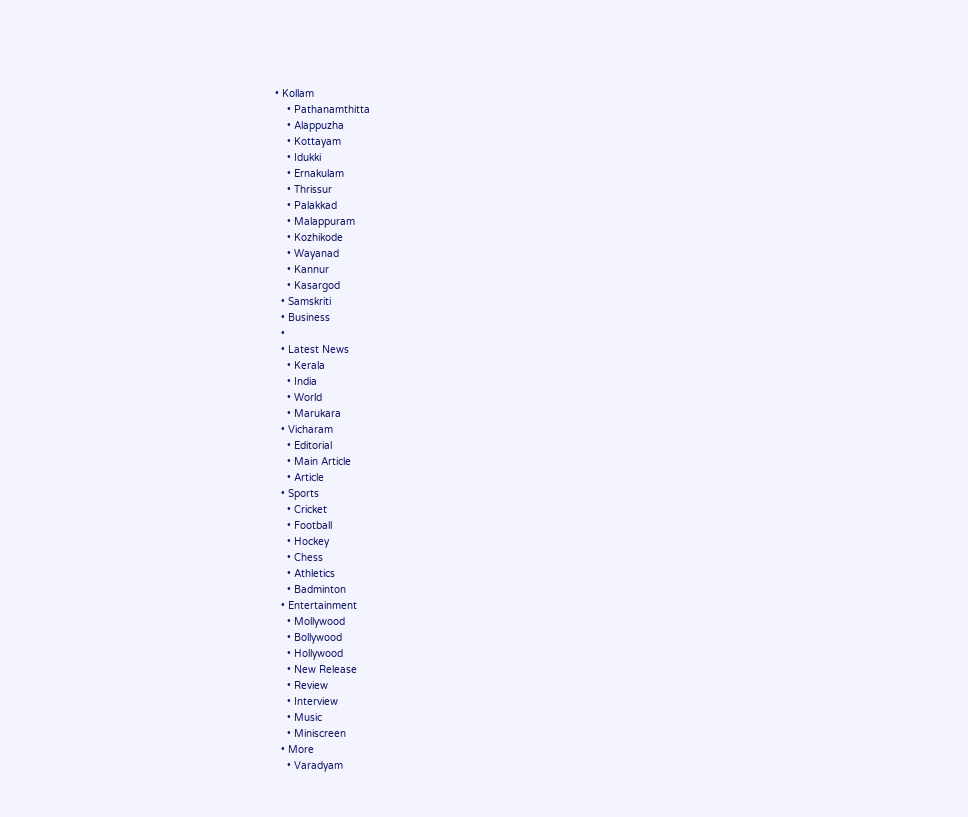• Kollam
    • Pathanamthitta
    • Alappuzha
    • Kottayam
    • Idukki
    • Ernakulam
    • Thrissur
    • Palakkad
    • Malappuram
    • Kozhikode
    • Wayanad
    • Kannur
    • Kasargod
  • Samskriti
  • Business
  •
  • Latest News
    • Kerala
    • India
    • World
    • Marukara
  • Vicharam
    • Editorial
    • Main Article
    • Article
  • Sports
    • Cricket
    • Football
    • Hockey
    • Chess
    • Athletics
    • Badminton
  • Entertainment
    • Mollywood
    • Bollywood
    • Hollywood
    • New Release
    • Review
    • Interview
    • Music
    • Miniscreen
  • More
    • Varadyam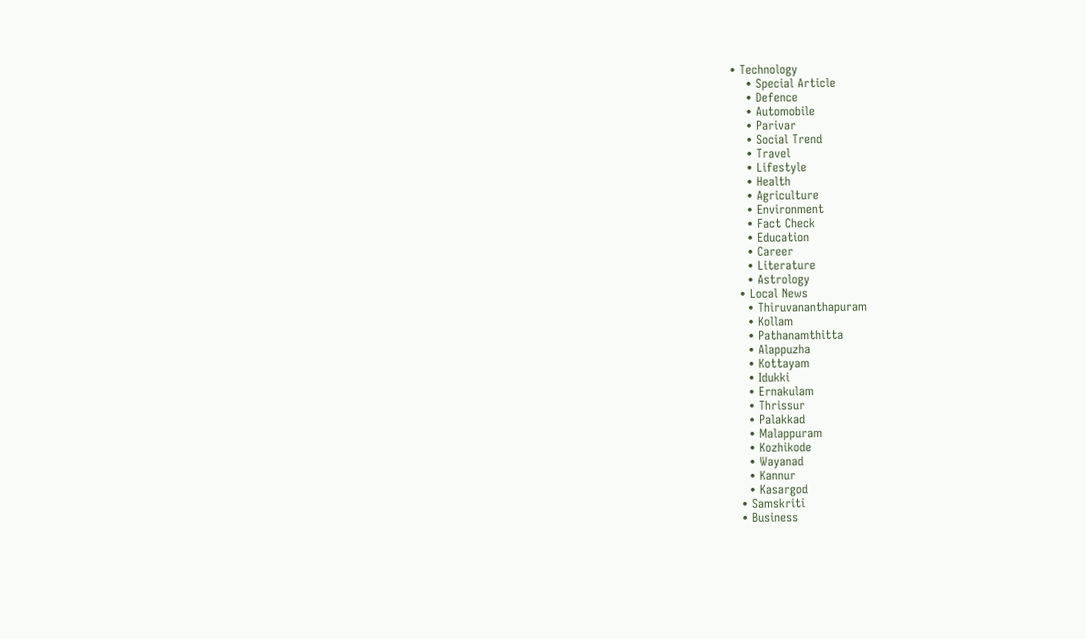• Technology
    • Special Article
    • Defence
    • Automobile
    • Parivar
    • Social Trend
    • Travel
    • Lifestyle
    • Health
    • Agriculture
    • Environment
    • Fact Check
    • Education
    • Career
    • Literature
    • Astrology
  • Local News
    • Thiruvananthapuram
    • Kollam
    • Pathanamthitta
    • Alappuzha
    • Kottayam
    • Idukki
    • Ernakulam
    • Thrissur
    • Palakkad
    • Malappuram
    • Kozhikode
    • Wayanad
    • Kannur
    • Kasargod
  • Samskriti
  • Business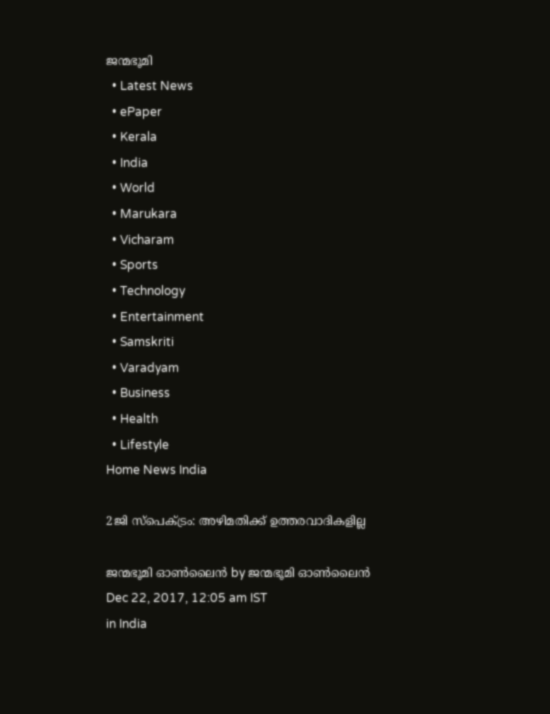ജന്മഭൂമി
  • Latest News
  • ePaper
  • Kerala
  • India
  • World
  • Marukara
  • Vicharam
  • Sports
  • Technology
  • Entertainment
  • Samskriti
  • Varadyam
  • Business
  • Health
  • Lifestyle
Home News India

2ജി സ്‌പെക്ട്രം: അഴിമതിക്ക് ഉത്തരവാദികളില്ല

ജന്മഭൂമി ഓണ്‍ലൈന്‍ by ജന്മഭൂമി ഓണ്‍ലൈന്‍
Dec 22, 2017, 12:05 am IST
in India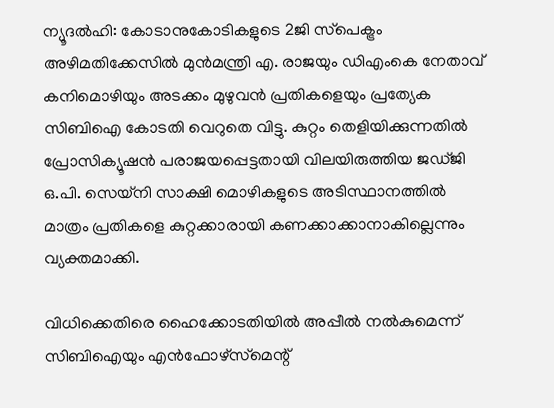ന്യൂദല്‍ഹി: കോടാനുകോടികളുടെ 2ജി സ്‌പെക്ട്രം അഴിമതിക്കേസില്‍ മുന്‍മന്ത്രി എ. രാജയും ഡിഎംകെ നേതാവ് കനിമൊഴിയും അടക്കം മുഴുവന്‍ പ്രതികളെയും പ്രത്യേക സിബിഐ കോടതി വെറുതെ വിട്ടു. കുറ്റം തെളിയിക്കുന്നതില്‍ പ്രോസിക്യൂഷന്‍ പരാജയപ്പെട്ടതായി വിലയിരുത്തിയ ജഡ്ജി ഒ.പി. സെയ്‌നി സാക്ഷി മൊഴികളുടെ അടിസ്ഥാനത്തില്‍ മാത്രം പ്രതികളെ കുറ്റക്കാരായി കണക്കാക്കാനാകില്ലെന്നും വ്യക്തമാക്കി.

വിധിക്കെതിരെ ഹൈക്കോടതിയില്‍ അപ്പീല്‍ നല്‍കുമെന്ന് സിബിഐയും എന്‍ഫോഴ്‌സ്‌മെന്റ്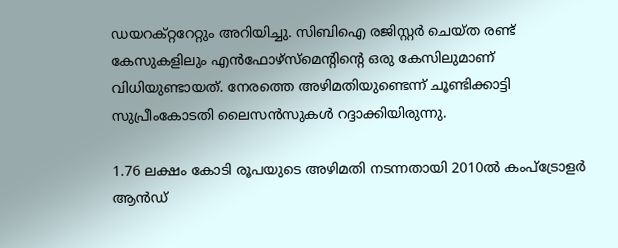ഡയറക്റ്ററേറ്റും അറിയിച്ചു. സിബിഐ രജിസ്റ്റര്‍ ചെയ്ത രണ്ട് കേസുകളിലും എന്‍ഫോഴ്‌സ്‌മെന്റിന്റെ ഒരു കേസിലുമാണ് വിധിയുണ്ടായത്. നേരത്തെ അഴിമതിയുണ്ടെന്ന് ചൂണ്ടിക്കാട്ടി സുപ്രീംകോടതി ലൈസന്‍സുകള്‍ റദ്ദാക്കിയിരുന്നു.

1.76 ലക്ഷം കോടി രൂപയുടെ അഴിമതി നടന്നതായി 2010ല്‍ കംപ്‌ട്രോളര്‍ ആന്‍ഡ്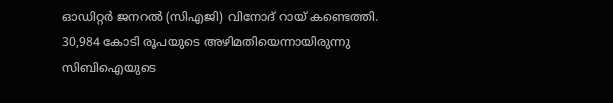ഓഡിറ്റര്‍ ജനറല്‍ (സിഎജി) വിനോദ് റായ് കണ്ടെത്തി. 30,984 കോടി രൂപയുടെ അഴിമതിയെന്നായിരുന്നു സിബിഐയുടെ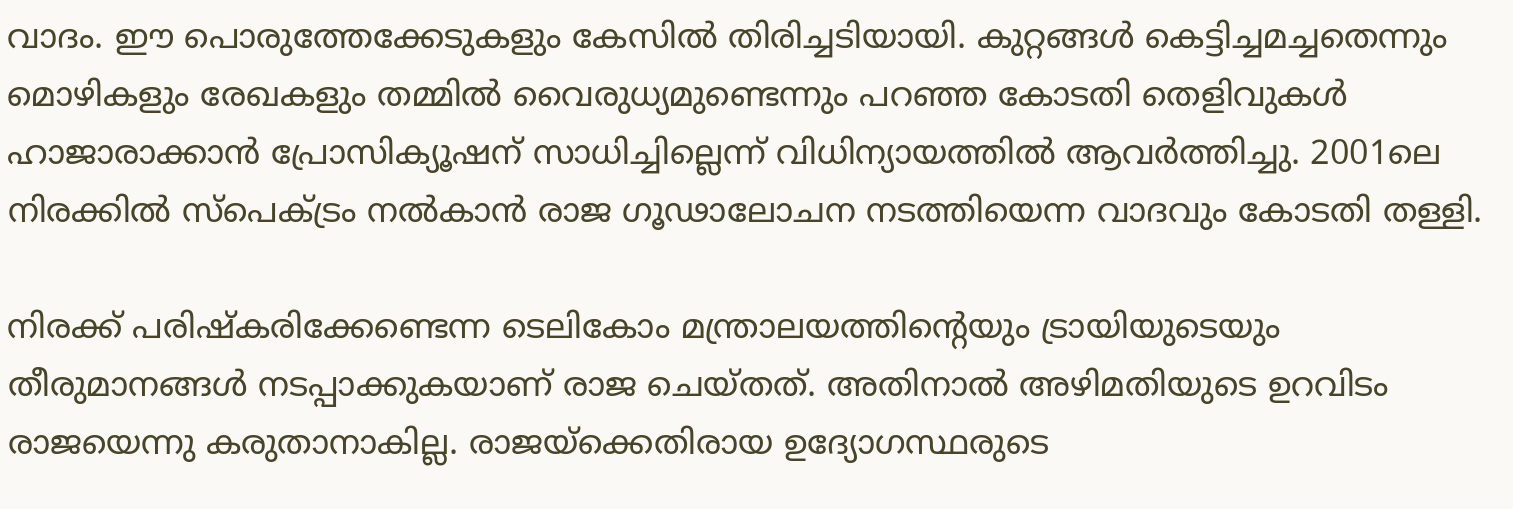വാദം. ഈ പൊരുത്തേക്കേടുകളും കേസില്‍ തിരിച്ചടിയായി. കുറ്റങ്ങള്‍ കെട്ടിച്ചമച്ചതെന്നും മൊഴികളും രേഖകളും തമ്മില്‍ വൈരുധ്യമുണ്ടെന്നും പറഞ്ഞ കോടതി തെളിവുകള്‍ ഹാജാരാക്കാന്‍ പ്രോസിക്യൂഷന് സാധിച്ചില്ലെന്ന് വിധിന്യായത്തില്‍ ആവര്‍ത്തിച്ചു. 2001ലെ നിരക്കില്‍ സ്‌പെക്ട്രം നല്‍കാന്‍ രാജ ഗൂഢാലോചന നടത്തിയെന്ന വാദവും കോടതി തള്ളി.

നിരക്ക് പരിഷ്‌കരിക്കേണ്ടെന്ന ടെലികോം മന്ത്രാലയത്തിന്റെയും ട്രായിയുടെയും തീരുമാനങ്ങള്‍ നടപ്പാക്കുകയാണ് രാജ ചെയ്തത്. അതിനാല്‍ അഴിമതിയുടെ ഉറവിടം രാജയെന്നു കരുതാനാകില്ല. രാജയ്‌ക്കെതിരായ ഉദ്യോഗസ്ഥരുടെ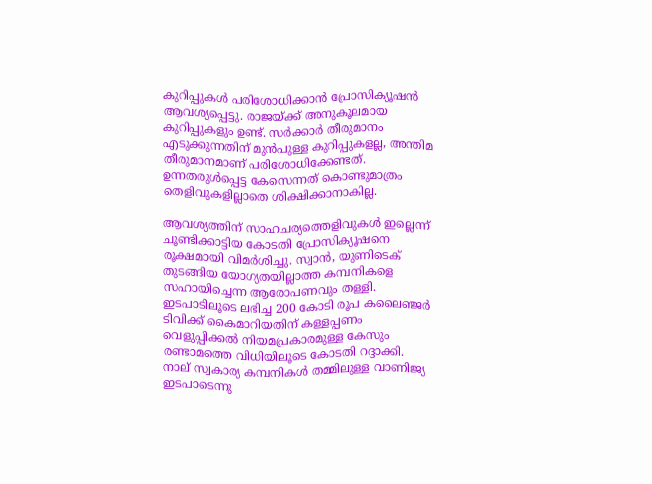കുറിപ്പുകള്‍ പരിശോധിക്കാന്‍ പ്രോസിക്യൂഷന്‍ ആവശ്യപ്പെട്ടു. രാജയ്‌ക്ക് അനുകൂലമായ കുറിപ്പുകളും ഉണ്ട്. സര്‍ക്കാര്‍ തീരുമാനം എടുക്കുന്നതിന് മുന്‍പുള്ള കുറിപ്പുകളല്ല, അന്തിമ തീരുമാനമാണ് പരിശോധിക്കേണ്ടത്. ഉന്നതരുള്‍പ്പെട്ട കേസെന്നത് കൊണ്ടുമാത്രം തെളിവുകളില്ലാതെ ശിക്ഷിക്കാനാകില്ല.

ആവശ്യത്തിന് സാഹചര്യത്തെളിവുകള്‍ ഇല്ലെന്ന് ചൂണ്ടിക്കാട്ടിയ കോടതി പ്രോസിക്യൂഷനെ രൂക്ഷമായി വിമര്‍ശിച്ചു. സ്വാന്‍, യുണിടെക് തുടങ്ങിയ യോഗ്യതയില്ലാത്ത കമ്പനികളെ സഹായിച്ചെന്ന ആരോപണവും തള്ളി. ഇടപാടിലൂടെ ലഭിച്ച 200 കോടി രൂപ കലൈഞ്ജര്‍ ടിവിക്ക് കൈമാറിയതിന് കള്ളപ്പണം വെളുപ്പിക്കല്‍ നിയമപ്രകാരമുള്ള കേസും രണ്ടാമത്തെ വിധിയിലൂടെ കോടതി റദ്ദാക്കി. നാല് സ്വകാര്യ കമ്പനികള്‍ തമ്മിലുള്ള വാണിജ്യ ഇടപാടെന്നു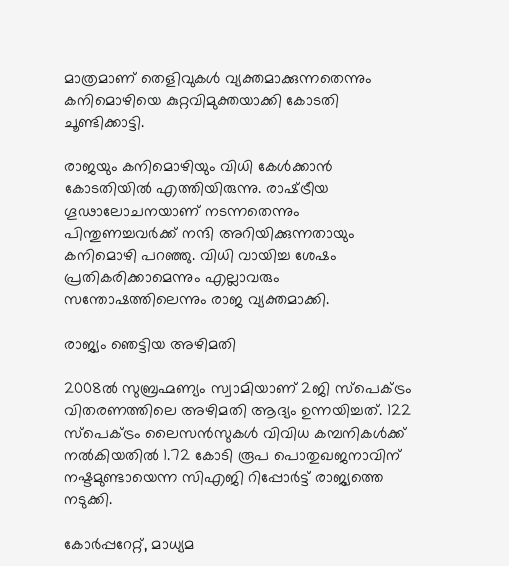മാത്രമാണ് തെളിവുകള്‍ വ്യക്തമാക്കുന്നതെന്നും കനിമൊഴിയെ കുറ്റവിമുക്തയാക്കി കോടതി ചൂണ്ടിക്കാട്ടി.

രാജയും കനിമൊഴിയും വിധി കേള്‍ക്കാന്‍ കോടതിയില്‍ എത്തിയിരുന്നു. രാഷ്‌ട്രീയ ഗൂഢാലോചനയാണ് നടന്നതെന്നും പിന്തുണച്ചവര്‍ക്ക് നന്ദി അറിയിക്കുന്നതായും കനിമൊഴി പറഞ്ഞു. വിധി വായിച്ച ശേഷം പ്രതികരിക്കാമെന്നും എല്ലാവരും സന്തോഷത്തിലെന്നും രാജ വ്യക്തമാക്കി.

രാജ്യം ഞെട്ടിയ അഴിമതി

2008ല്‍ സുബ്രഹ്മണ്യം സ്വാമിയാണ് 2ജി സ്‌പെക്ട്രം വിതരണത്തിലെ അഴിമതി ആദ്യം ഉന്നയിച്ചത്. 122 സ്‌പെക്ട്രം ലൈസന്‍സുകള്‍ വിവിധ കമ്പനികള്‍ക്ക് നല്‍കിയതില്‍ 1.72 കോടി രൂപ പൊതുഖജനാവിന് നഷ്ടമുണ്ടായെന്ന സിഎജി റിപ്പോര്‍ട്ട് രാജ്യത്തെ നടുക്കി.

കോര്‍പ്പറേറ്റ്, മാധ്യമ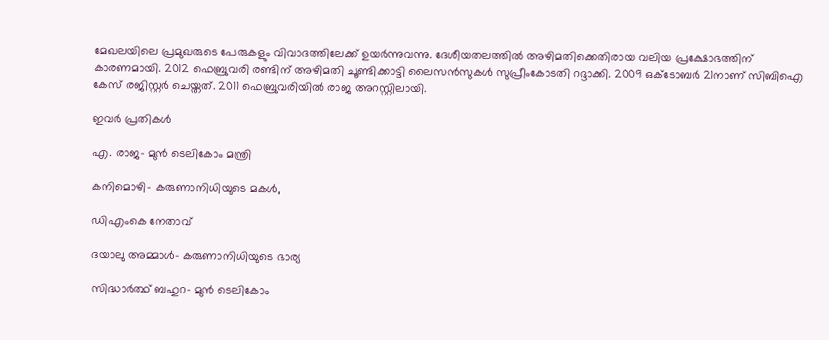മേഖലയിലെ പ്രമുഖരുടെ പേരുകളും വിവാദത്തിലേക്ക് ഉയര്‍ന്നുവന്നു. ദേശീയതലത്തില്‍ അഴിമതിക്കെതിരായ വലിയ പ്രക്ഷോഭത്തിന് കാരണമായി. 2012 ഫെബ്രുവരി രണ്ടിന് അഴിമതി ചൂണ്ടിക്കാട്ടി ലൈസന്‍സുകള്‍ സുപ്രീംകോടതി റദ്ദാക്കി. 2009 ഒക്ടോബര്‍ 21നാണ് സിബിഐ കേസ് രജിസ്റ്റര്‍ ചെയ്തത്. 2011 ഫെബ്രുവരിയില്‍ രാജ അറസ്റ്റിലായി.

ഇവര്‍ പ്രതികള്‍

എ. രാജ– മുന്‍ ടെലികോം മന്ത്രി

കനിമൊഴി– കരുണാനിധിയുടെ മകള്‍,

ഡിഎംകെ നേതാവ്

ദയാലു അമ്മാള്‍– കരുണാനിധിയുടെ ഭാര്യ

സിദ്ധാര്‍ത്ഥ് ബഹുറ– മുന്‍ ടെലികോം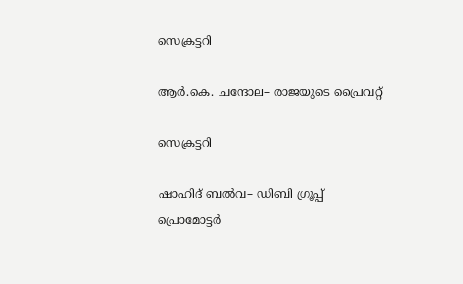സെക്രട്ടറി

ആര്‍.കെ. ചന്ദോല– രാജയുടെ പ്രൈവറ്റ്

സെക്രട്ടറി

ഷാഹിദ് ബല്‍വ– ഡിബി ഗ്രൂപ്പ് പ്രൊമോട്ടര്‍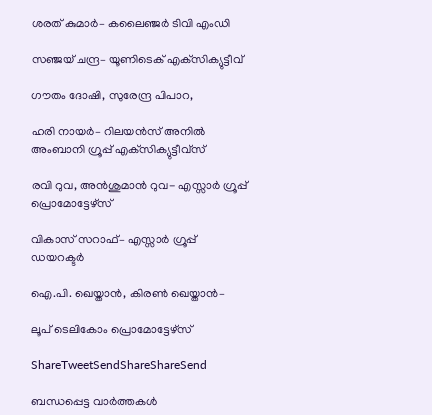ശരത് കുമാര്‍– കലൈഞ്ജര്‍ ടിവി എംഡി

സഞ്ജയ് ചന്ദ്ര– യൂണിടെക് എക്‌സിക്യുട്ടീവ്

ഗൗതം ദോഷി, സുരേന്ദ്ര പിപാറ,

ഹരി നായര്‍– റിലയന്‍സ് അനില്‍ അംബാനി ഗ്രൂപ്പ് എക്‌സിക്യുട്ടീവ്‌സ്

രവി റുവ, അന്‍ശുമാന്‍ റുവ- എസ്സാര്‍ ഗ്രൂപ്പ് പ്രൊമോട്ടേഴ്‌സ്

വികാസ് സറാഫ്– എസ്സാര്‍ ഗ്രൂപ്പ് ഡയറക്ടര്‍

ഐ.പി. ഖെയ്താന്‍, കിരണ്‍ ഖെയ്താന്‍–

ലൂപ് ടെലികോം പ്രൊമോട്ടേഴ്‌സ്

ShareTweetSendShareShareSend

ബന്ധപ്പെട്ട വാര്‍ത്തകള്‍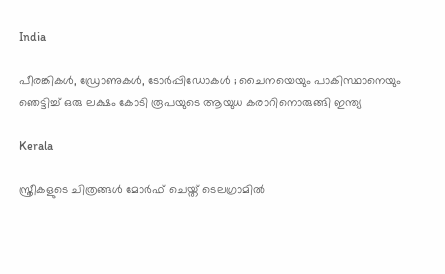India

പീരങ്കികൾ, ഡ്രോണുകൾ, ടോർപ്പിഡോകൾ ; ചൈനയെയും പാകിസ്ഥാനെയും ഞെട്ടിച്ച് ഒരു ലക്ഷം കോടി രൂപയുടെ ആയുധ കരാറിനൊരുങ്ങി ഇന്ത്യ

Kerala

സ്ത്രീകളുടെ ചിത്രങ്ങൾ മോർഫ്‌ ചെയ്ത്‌ ടെലഗ്രാമിൽ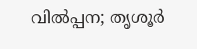വിൽപ്പന; തൃശൂർ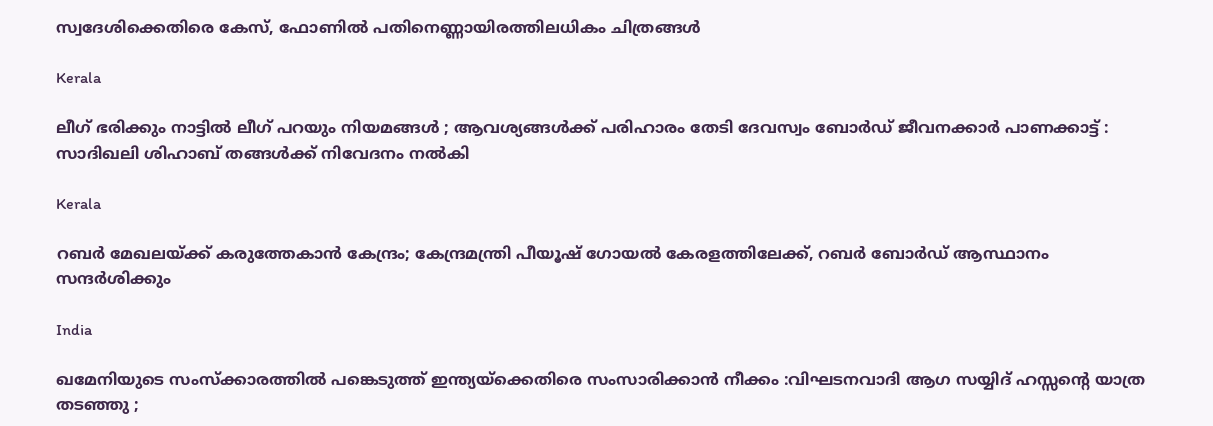സ്വദേശിക്കെതിരെ കേസ്, ഫോണിൽ പതിനെണ്ണായിരത്തിലധികം ചിത്രങ്ങൾ

Kerala

ലീഗ് ഭരിക്കും നാട്ടിൽ ലീഗ് പറയും നിയമങ്ങൾ ; ആവശ്യങ്ങൾക്ക് പരിഹാരം തേടി ദേവസ്വം ബോർഡ് ജീവനക്കാർ പാണക്കാട്ട് : സാദിഖലി ശിഹാബ് തങ്ങൾക്ക് നിവേദനം നൽകി

Kerala

റബർ മേഖലയ്‌ക്ക് കരുത്തേകാൻ കേന്ദ്രം; കേന്ദ്രമന്ത്രി പീയൂഷ് ഗോയൽ കേരളത്തിലേക്ക്, റബർ ബോർഡ് ആസ്ഥാനം സന്ദർശിക്കും

India

ഖമേനിയുടെ സംസ്ക്കാരത്തിൽ പങ്കെടുത്ത് ഇന്ത്യയ്‌ക്കെതിരെ സംസാരിക്കാൻ നീക്കം :വിഘടനവാദി ആഗ സയ്യിദ് ഹസ്സന്റെ യാത്ര തടഞ്ഞു ;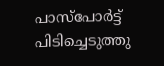പാസ്പോർട്ട് പിടിച്ചെടുത്തു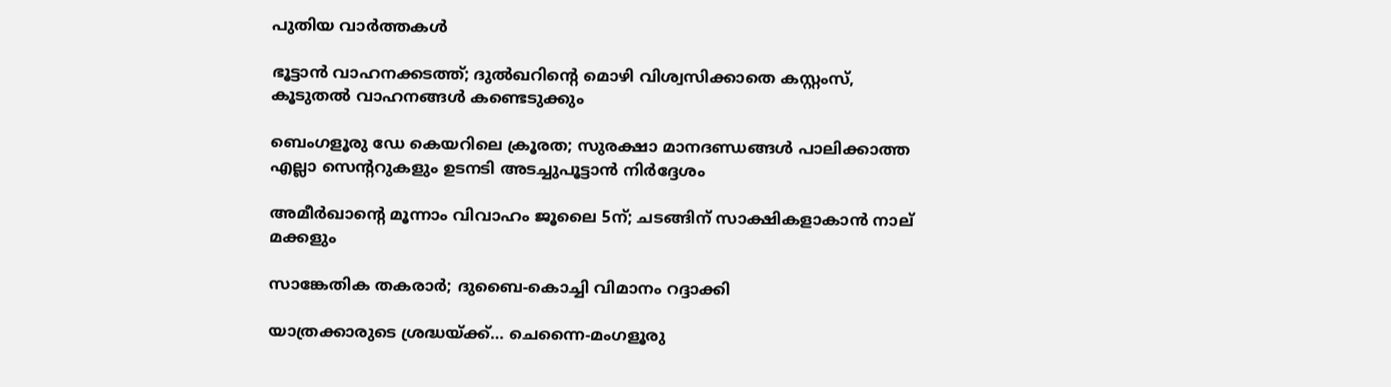പുതിയ വാര്‍ത്തകള്‍

ഭൂട്ടാൻ വാഹനക്കടത്ത്; ദുൽഖറിന്റെ മൊഴി വിശ്വസിക്കാതെ കസ്റ്റംസ്, കൂടുതൽ വാഹനങ്ങൾ കണ്ടെടുക്കും

ബെംഗളൂരു ഡേ കെയറിലെ ക്രൂരത; സുരക്ഷാ മാനദണ്ഡങ്ങൾ പാലിക്കാത്ത എല്ലാ സെന്ററുകളും ഉടനടി അടച്ചുപൂട്ടാൻ നിർദ്ദേശം

അമീര്‍ഖാന്റെ മൂന്നാം വിവാഹം ജൂലൈ 5ന്; ചടങ്ങിന് സാക്ഷികളാകാന്‍ നാല് മക്കളും

സാങ്കേതിക തകരാര്‍; ദുബൈ-കൊച്ചി വിമാനം റദ്ദാക്കി

യാത്രക്കാരുടെ ശ്രദ്ധയ്‌ക്ക്… ചെന്നൈ-മംഗളൂരു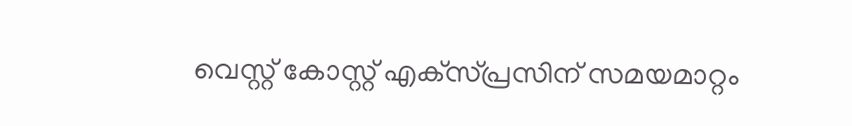വെസ്റ്റ് കോസ്റ്റ് എക്‌സ്പ്രസിന് സമയമാറ്റം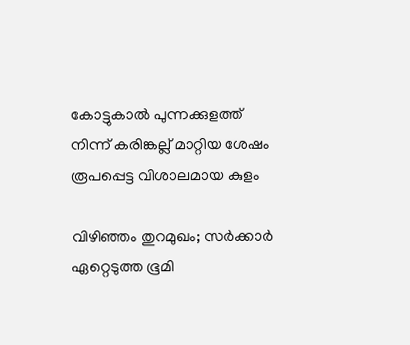കോട്ടുകാല്‍ പുന്നക്കുളത്ത് നിന്ന് കരിങ്കല്ല് മാറ്റിയ ശേഷം രൂപപ്പെട്ട വിശാലമായ കുളം

വിഴിഞ്ഞം തുറമുഖം; സര്‍ക്കാര്‍ ഏറ്റെടുത്ത ഭൂമി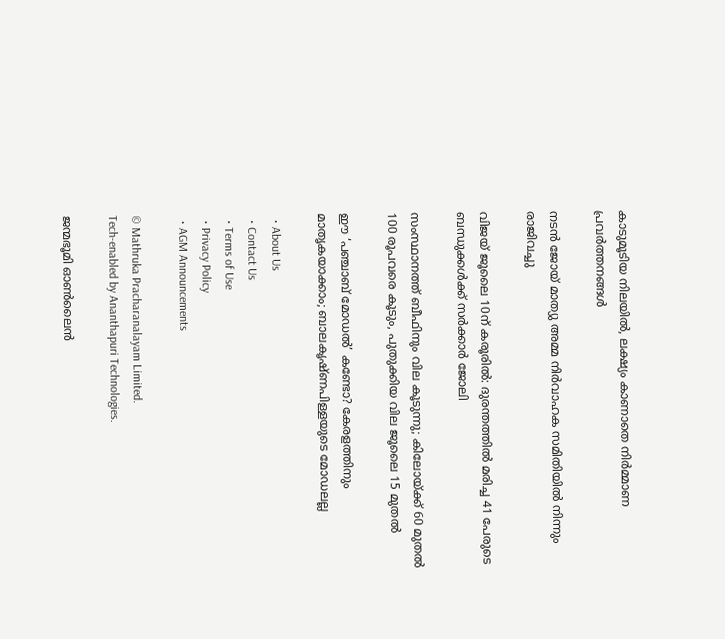കാടുമൂടിയ നിലയില്‍, ലക്ഷ്യം കാണാതെ നിര്‍മ്മാണ പ്രവര്‍ത്തനങ്ങള്‍

നടൻ ജോയ് മാത്യു അമ്മ നിർവാഹക സമിതിയിൽ നിന്നും രാജിവച്ചു

വിജയ് ജൂലൈ 10ന് കരൂരിൽ: ദുരന്തത്തിൽ മരിച്ച 41 പേരുടെ ബന്ധുക്കൾക്ക് സർക്കാർ ജോലി

സംസ്ഥാനത്ത് ബീഫിനും വില കൂടുന്നു; കിലോയ്‌ക്ക് 60 മുതൽ 100 രൂപവരെ കൂടും, പുതുക്കിയ വില ജൂലൈ 15 മുതൽ

ഈ ‘പഞ്ചാബ് മോഡൽ’ കണ്ടോ? കേരളത്തിനും മാതൃകയാക്കാം; ബാലകൃഷ്ണപിള്ളയുടെ മോഡലല്ല

  • About Us
  • Contact Us
  • Terms of Use
  • Privacy Policy
  • AGM Announcements

© Mathruka Pracharanalayam Limited.
Tech-enabled by Ananthapuri Technologies.

ജന്മഭൂമി ഓണ്‍ലൈന്‍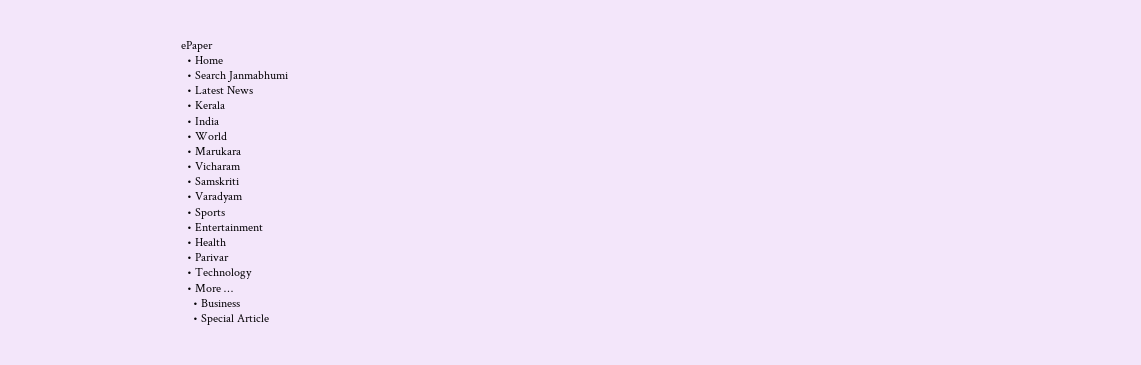ePaper
  • Home
  • Search Janmabhumi
  • Latest News
  • Kerala
  • India
  • World
  • Marukara
  • Vicharam
  • Samskriti
  • Varadyam
  • Sports
  • Entertainment
  • Health
  • Parivar
  • Technology
  • More …
    • Business
    • Special Article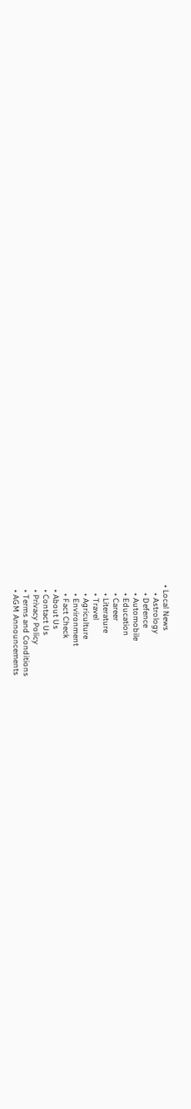• Local News
    • Astrology
    • Defence
    • Automobile
    • Education
    • Career
    • Literature
    • Travel
    • Agriculture
    • Environment
    • Fact Check
  • About Us
  • Contact Us
  • Privacy Policy
  • Terms and Conditions
  • AGM Announcements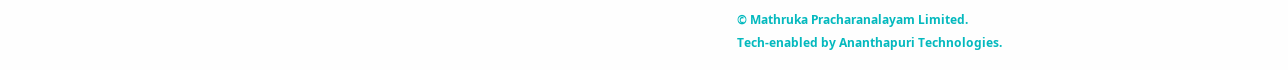© Mathruka Pracharanalayam Limited.
Tech-enabled by Ananthapuri Technologies.